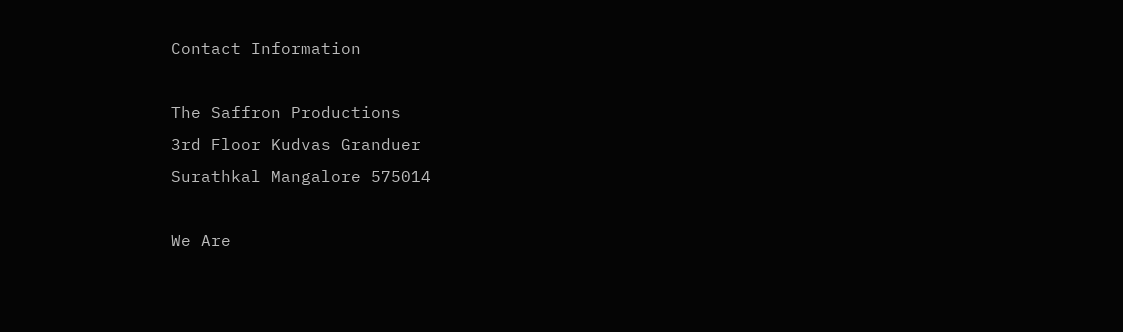Contact Information

The Saffron Productions
3rd Floor Kudvas Granduer
Surathkal Mangalore 575014

We Are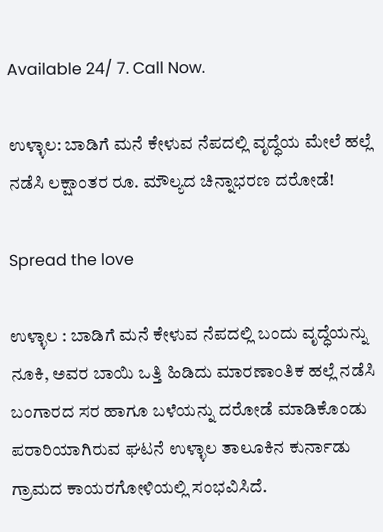Available 24/ 7. Call Now.

ಉಳ್ಳಾಲ: ಬಾಡಿಗೆ ಮನೆ ಕೇಳುವ ನೆಪದಲ್ಲಿ ವೃದ್ಧೆಯ ಮೇಲೆ ಹಲ್ಲೆ ನಡೆಸಿ ಲಕ್ಷಾಂತರ ರೂ. ಮೌಲ್ಯದ ಚಿನ್ನಾಭರಣ ದರೋಡೆ!

Spread the love

ಉಳ್ಳಾಲ : ಬಾಡಿಗೆ ಮನೆ ಕೇಳುವ ನೆಪದಲ್ಲಿ ಬಂದು ವೃದ್ಧೆಯನ್ನು ನೂಕಿ, ಅವರ ಬಾಯಿ ಒತ್ತಿ ಹಿಡಿದು ಮಾರಣಾಂತಿಕ ಹಲ್ಲೆ ನಡೆಸಿ ಬಂಗಾರದ ಸರ ಹಾಗೂ ಬಳೆಯನ್ನು ದರೋಡೆ ಮಾಡಿಕೊಂಡು ಪರಾರಿಯಾಗಿರುವ ಘಟನೆ ಉಳ್ಳಾಲ ತಾಲೂಕಿನ ಕುರ್ನಾಡು ಗ್ರಾಮದ ಕಾಯರಗೋಳಿಯಲ್ಲಿ ಸಂಭವಿಸಿದೆ.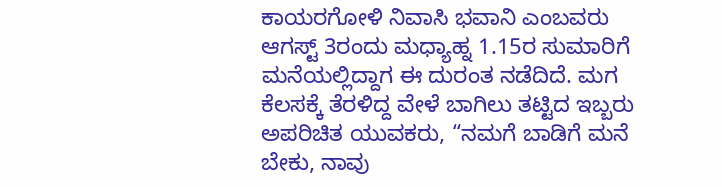ಕಾಯರಗೋಳಿ ನಿವಾಸಿ ಭವಾನಿ ಎಂಬವರು ಆಗಸ್ಟ್ 3ರಂದು ಮಧ್ಯಾಹ್ನ 1.15ರ ಸುಮಾರಿಗೆ ಮನೆಯಲ್ಲಿದ್ದಾಗ ಈ ದುರಂತ ನಡೆದಿದೆ. ಮಗ ಕೆಲಸಕ್ಕೆ ತೆರಳಿದ್ದ ವೇಳೆ ಬಾಗಿಲು ತಟ್ಟಿದ ಇಬ್ಬರು ಅಪರಿಚಿತ ಯುವಕರು, “ನಮಗೆ ಬಾಡಿಗೆ ಮನೆ ಬೇಕು, ನಾವು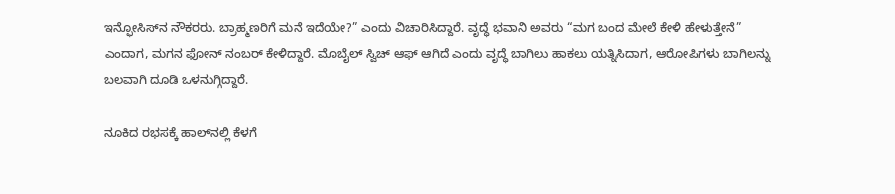ಇನ್ಫೋಸಿಸ್‌ನ ನೌಕರರು. ಬ್ರಾಹ್ಮಣರಿಗೆ ಮನೆ ಇದೆಯೇ?” ಎಂದು ವಿಚಾರಿಸಿದ್ದಾರೆ. ವೃದ್ಧೆ ಭವಾನಿ ಅವರು “ಮಗ ಬಂದ ಮೇಲೆ ಕೇಳಿ ಹೇಳುತ್ತೇನೆ” ಎಂದಾಗ, ಮಗನ ಫೋನ್ ನಂಬರ್ ಕೇಳಿದ್ದಾರೆ. ಮೊಬೈಲ್ ಸ್ವಿಚ್ ಆಫ್ ಆಗಿದೆ ಎಂದು ವೃದ್ಧೆ ಬಾಗಿಲು ಹಾಕಲು ಯತ್ನಿಸಿದಾಗ, ಆರೋಪಿಗಳು ಬಾಗಿಲನ್ನು ಬಲವಾಗಿ ದೂಡಿ ಒಳನುಗ್ಗಿದ್ದಾರೆ.

ನೂಕಿದ ರಭಸಕ್ಕೆ ಹಾಲ್‌ನಲ್ಲಿ ಕೆಳಗೆ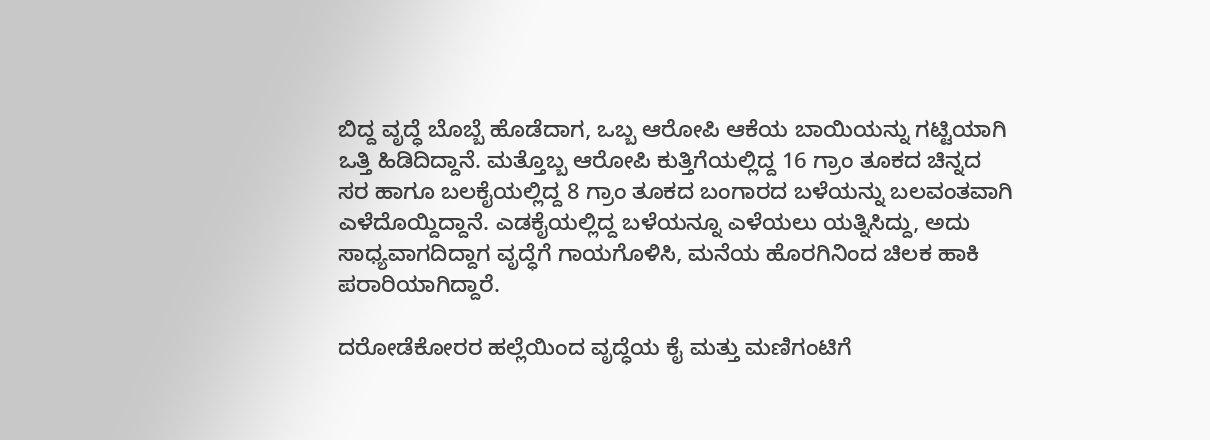ಬಿದ್ದ ವೃದ್ಧೆ ಬೊಬ್ಬೆ ಹೊಡೆದಾಗ, ಒಬ್ಬ ಆರೋಪಿ ಆಕೆಯ ಬಾಯಿಯನ್ನು ಗಟ್ಟಿಯಾಗಿ ಒತ್ತಿ ಹಿಡಿದಿದ್ದಾನೆ. ಮತ್ತೊಬ್ಬ ಆರೋಪಿ ಕುತ್ತಿಗೆಯಲ್ಲಿದ್ದ 16 ಗ್ರಾಂ ತೂಕದ ಚಿನ್ನದ ಸರ ಹಾಗೂ ಬಲಕೈಯಲ್ಲಿದ್ದ 8 ಗ್ರಾಂ ತೂಕದ ಬಂಗಾರದ ಬಳೆಯನ್ನು ಬಲವಂತವಾಗಿ ಎಳೆದೊಯ್ದಿದ್ದಾನೆ. ಎಡಕೈಯಲ್ಲಿದ್ದ ಬಳೆಯನ್ನೂ ಎಳೆಯಲು ಯತ್ನಿಸಿದ್ದು, ಅದು ಸಾಧ್ಯವಾಗದಿದ್ದಾಗ ವೃದ್ಧೆಗೆ ಗಾಯಗೊಳಿಸಿ, ಮನೆಯ ಹೊರಗಿನಿಂದ ಚಿಲಕ ಹಾಕಿ ಪರಾರಿಯಾಗಿದ್ದಾರೆ.

ದರೋಡೆಕೋರರ ಹಲ್ಲೆಯಿಂದ ವೃದ್ಧೆಯ ಕೈ ಮತ್ತು ಮಣಿಗಂಟಿಗೆ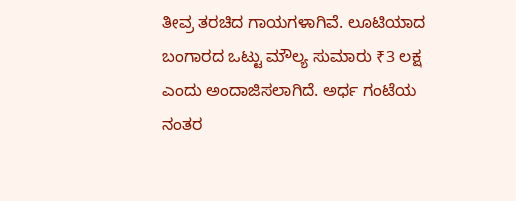ತೀವ್ರ ತರಚಿದ ಗಾಯಗಳಾಗಿವೆ. ಲೂಟಿಯಾದ ಬಂಗಾರದ ಒಟ್ಟು ಮೌಲ್ಯ ಸುಮಾರು ₹3 ಲಕ್ಷ ಎಂದು ಅಂದಾಜಿಸಲಾಗಿದೆ. ಅರ್ಧ ಗಂಟೆಯ ನಂತರ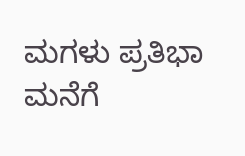ಮಗಳು ಪ್ರತಿಭಾ ಮನೆಗೆ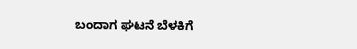ಬಂದಾಗ ಘಟನೆ ಬೆಳಕಿಗೆ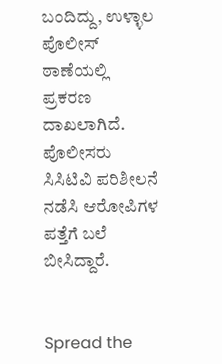ಬಂದಿದ್ದು, ಉಳ್ಳಾಲ ಪೊಲೀಸ್ ಠಾಣೆಯಲ್ಲಿ ಪ್ರಕರಣ ದಾಖಲಾಗಿದೆ. ಪೊಲೀಸರು ಸಿಸಿಟಿವಿ ಪರಿಶೀಲನೆ ನಡೆಸಿ ಆರೋಪಿಗಳ ಪತ್ತೆಗೆ ಬಲೆ ಬೀಸಿದ್ದಾರೆ.


Spread the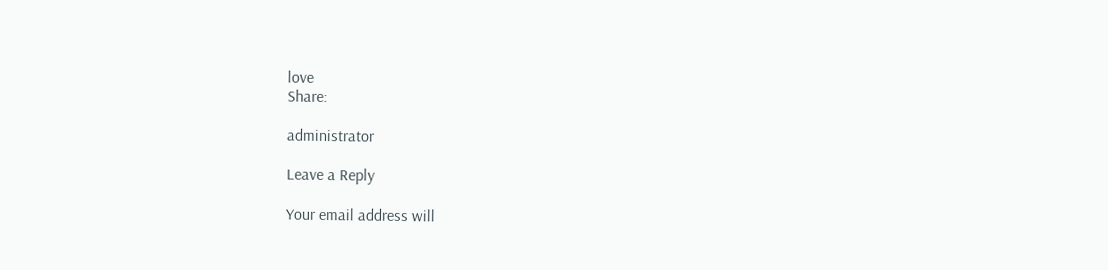love
Share:

administrator

Leave a Reply

Your email address will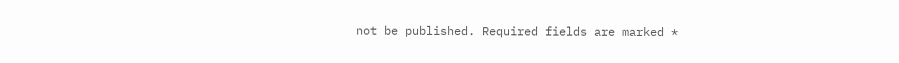not be published. Required fields are marked *